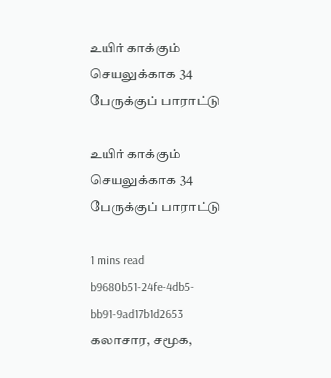உயிர் காக்கும் செயலுக்காக 34 பேருக்குப் பாராட்டு

உயிர் காக்கும் செயலுக்காக 34 பேருக்குப் பாராட்டு

1 mins read
b9680b51-24fe-4db5-bb91-9ad17b1d2653
கலாசார, சமூக,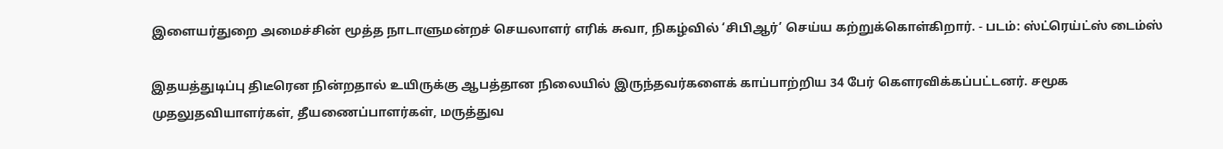இளையர்துறை அமைச்சின் மூத்த நாடாளுமன்றச் செயலாளர் எரிக் சுவா, நிகழ்வில் ‘சிபிஆர்’ செய்ய கற்றுக்கொள்கிறார். - படம்: ஸ்ட்ரெய்ட்ஸ் டைம்ஸ்

இதயத்துடிப்பு திடீரென நின்றதால் உயிருக்கு ஆபத்தான நிலையில் இருந்தவர்களைக் காப்பாற்றிய 34 பேர் கௌரவிக்கப்பட்டனர். சமூக முதலுதவியாளர்கள், தீயணைப்பாளர்கள், மருத்துவ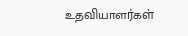உதவியாளர்கள்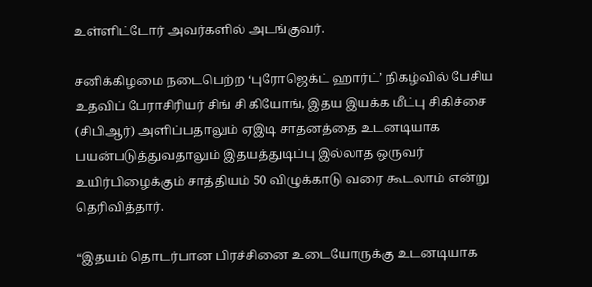உள்ளிட்டோர் அவர்களில் அடங்குவர்.

சனிக்கிழமை நடைபெற்ற ‘புரோஜெக்ட் ஹார்ட்’ நிகழ்வில் பேசிய உதவிப் பேராசிரியர் சிங் சி கியோங், இதய இயக்க மீட்பு சிகிச்சை (சிபிஆர்) அளிப்பதாலும் ஏஇடி சாதனத்தை உடனடியாக பயன்படுத்துவதாலும் இதயத்துடிப்பு இல்லாத ஒருவர் உயிர்பிழைக்கும் சாத்தியம் 50 விழுக்காடு வரை கூடலாம் என்று தெரிவித்தார்.

“இதயம் தொடர்பான பிரச்சினை உடையோருக்கு உடனடியாக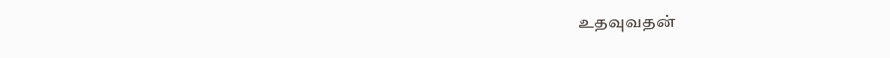உதவுவதன்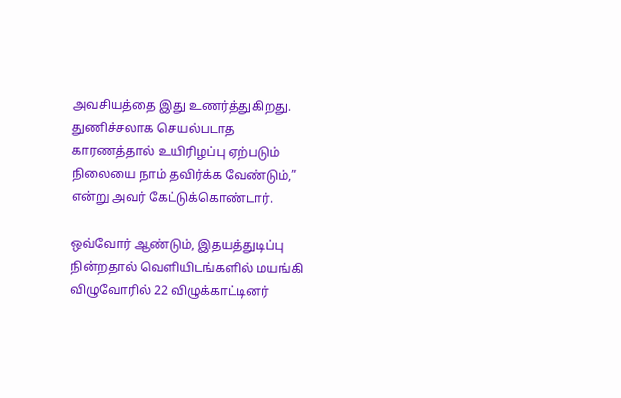அவசியத்தை இது உணர்த்துகிறது. துணிச்சலாக செயல்படாத காரணத்தால் உயிரிழப்பு ஏற்படும் நிலையை நாம் தவிர்க்க வேண்டும்,” என்று அவர் கேட்டுக்கொண்டார்.

ஒவ்வோர் ஆண்டும், இதயத்துடிப்பு நின்றதால் வெளியிடங்களில் மயங்கி விழுவோரில் 22 விழுக்காட்டினர்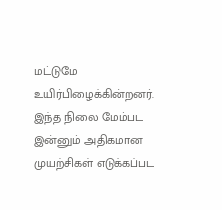மட்டுமே உயிர்பிழைக்கின்றனர். இந்த நிலை மேம்பட இன்னும் அதிகமான முயற்சிகள் எடுக்கப்பட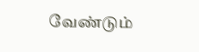வேண்டும்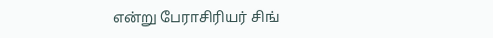என்று பேராசிரியர் சிங்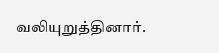வலியுறுத்தினார்.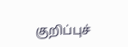குறிப்புச்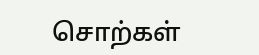சொற்கள்